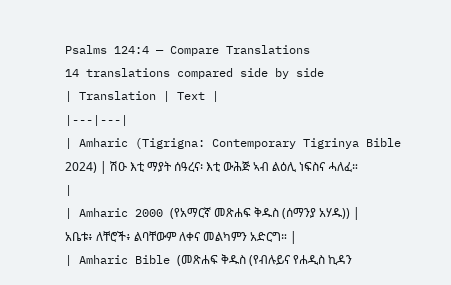Psalms 124:4 — Compare Translations
14 translations compared side by side
| Translation | Text |
|---|---|
| Amharic (Tigrigna: Contemporary Tigrinya Bible 2024) | ሽዑ እቲ ማያት ሰዓረና፡ እቲ ውሕጅ ኣብ ልዕሊ ነፍስና ሓለፈ። |
| Amharic 2000 (የአማርኛ መጽሐፍ ቅዱስ (ሰማንያ አሃዱ)) | አቤቱ፥ ለቸሮች፥ ልባቸውም ለቀና መልካምን አድርግ። |
| Amharic Bible (መጽሐፍ ቅዱስ (የብሉይና የሐዲስ ኪዳን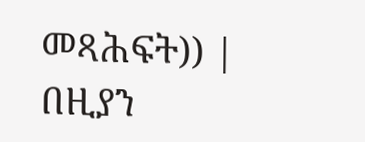መጻሕፍት)) | በዚያን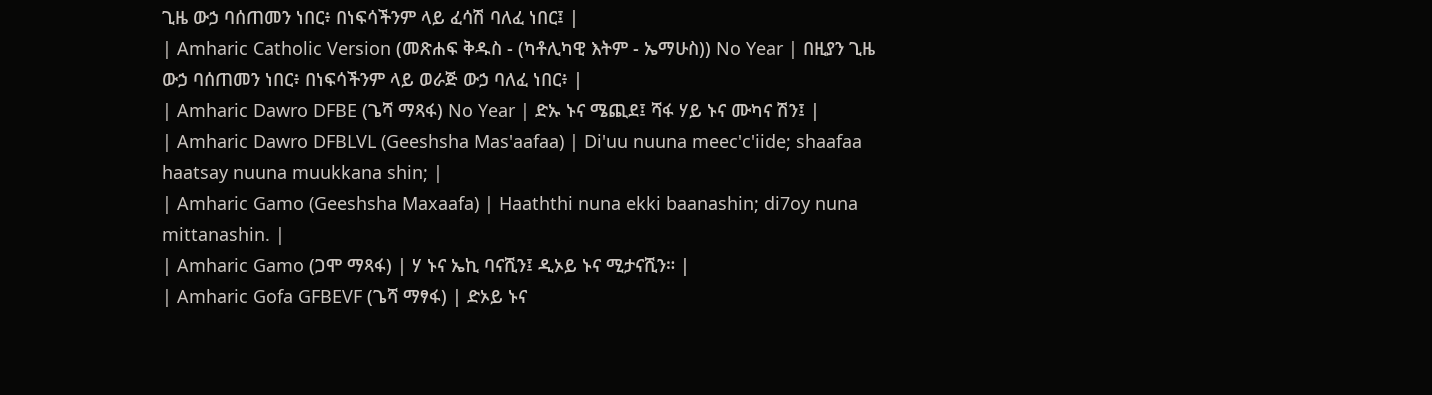ጊዜ ውኃ ባሰጠመን ነበር፥ በነፍሳችንም ላይ ፈሳሽ ባለፈ ነበር፤ |
| Amharic Catholic Version (መጽሐፍ ቅዱስ - (ካቶሊካዊ እትም - ኤማሁስ)) No Year | በዚያን ጊዜ ውኃ ባሰጠመን ነበር፥ በነፍሳችንም ላይ ወራጅ ውኃ ባለፈ ነበር፥ |
| Amharic Dawro DFBE (ጌሻ ማጻፋ) No Year | ድኡ ኑና ሜጪደ፤ ሻፋ ሃይ ኑና ሙካና ሽን፤ |
| Amharic Dawro DFBLVL (Geeshsha Mas'aafaa) | Di'uu nuuna meec'c'iide; shaafaa haatsay nuuna muukkana shin; |
| Amharic Gamo (Geeshsha Maxaafa) | Haaththi nuna ekki baanashin; di7oy nuna mittanashin. |
| Amharic Gamo (ጋሞ ማጻፋ) | ሃ ኑና ኤኪ ባናሺን፤ ዲኦይ ኑና ሚታናሺን። |
| Amharic Gofa GFBEVF (ጌሻ ማፃፋ) | ድኦይ ኑና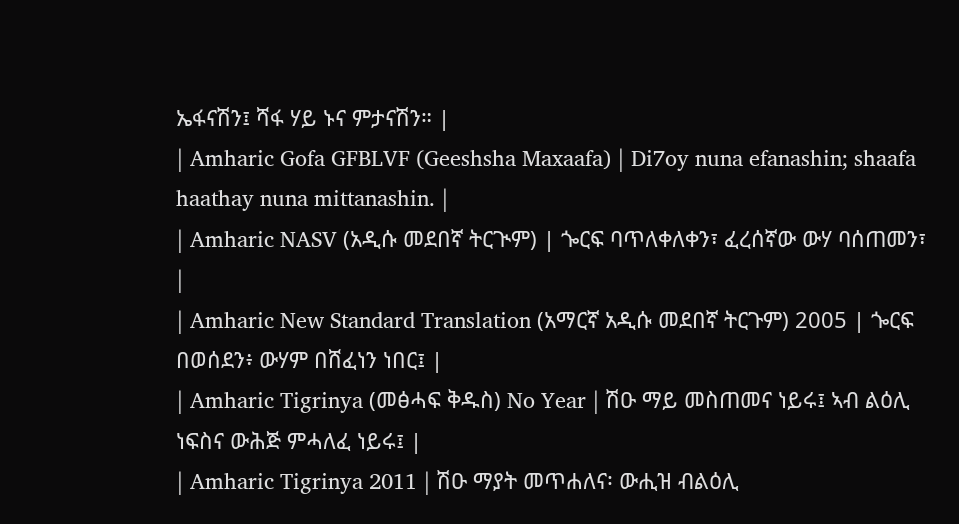ኤፋናሽን፤ ሻፋ ሃይ ኑና ምታናሽን። |
| Amharic Gofa GFBLVF (Geeshsha Maxaafa) | Di7oy nuna efanashin; shaafa haathay nuna mittanashin. |
| Amharic NASV (አዲሱ መደበኛ ትርጒም) | ጐርፍ ባጥለቀለቀን፣ ፈረሰኛው ውሃ ባሰጠመን፣ |
| Amharic New Standard Translation (አማርኛ አዲሱ መደበኛ ትርጉም) 2005 | ጐርፍ በወሰደን፥ ውሃም በሸፈነን ነበር፤ |
| Amharic Tigrinya (መፅሓፍ ቅዱስ) No Year | ሽዑ ማይ መስጠመና ነይሩ፤ ኣብ ልዕሊ ነፍስና ውሕጅ ምሓለፈ ነይሩ፤ |
| Amharic Tigrinya 2011 | ሽዑ ማያት መጥሐለና፡ ውሒዝ ብልዕሊ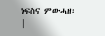ነፍስና ምውሓዘ፡ |